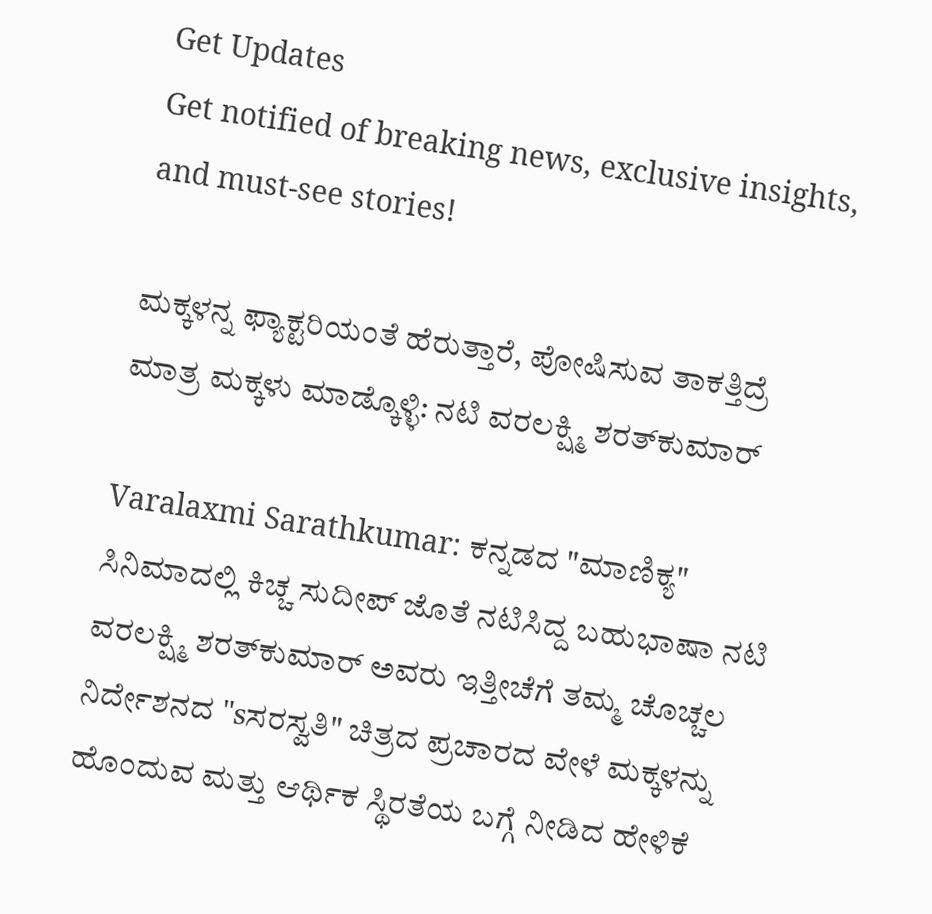Get Updates
Get notified of breaking news, exclusive insights, and must-see stories!

ಮಕ್ಕಳನ್ನ ಫ್ಯಾಕ್ಟರಿಯಂತೆ ಹೆರುತ್ತಾರೆ, ಪೋಷಿಸುವ ತಾಕತ್ತಿದ್ರೆ ಮಾತ್ರ ಮಕ್ಕಳು ಮಾಡ್ಕೊಳ್ಳಿ: ನಟಿ ವರಲಕ್ಷ್ಮಿ ಶರತ್‌ಕುಮಾರ್‌

Varalaxmi Sarathkumar: ಕನ್ನಡದ "ಮಾಣಿಕ್ಯ" ಸಿನಿಮಾದಲ್ಲಿ ಕಿಚ್ಚ ಸುದೀಪ್‌ ಜೊತೆ ನಟಿಸಿದ್ದ ಬಹುಭಾಷಾ ನಟಿ ವರಲಕ್ಷ್ಮಿ ಶರತ್‌ಕುಮಾರ್ ಅವರು ಇತ್ತೀಚೆಗೆ ತಮ್ಮ ಚೊಚ್ಚಲ ನಿರ್ದೇಶನದ "sಸರಸ್ವತಿ" ಚಿತ್ರದ ಪ್ರಚಾರದ ವೇಳೆ ಮಕ್ಕಳನ್ನು ಹೊಂದುವ ಮತ್ತು ಆರ್ಥಿಕ ಸ್ಥಿರತೆಯ ಬಗ್ಗೆ ನೀಡಿದ ಹೇಳಿಕೆ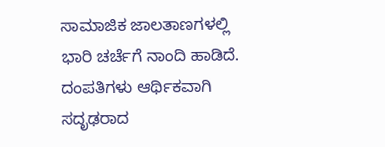ಸಾಮಾಜಿಕ ಜಾಲತಾಣಗಳಲ್ಲಿ ಭಾರಿ ಚರ್ಚೆಗೆ ನಾಂದಿ ಹಾಡಿದೆ. ದಂಪತಿಗಳು ಆರ್ಥಿಕವಾಗಿ ಸದೃಢರಾದ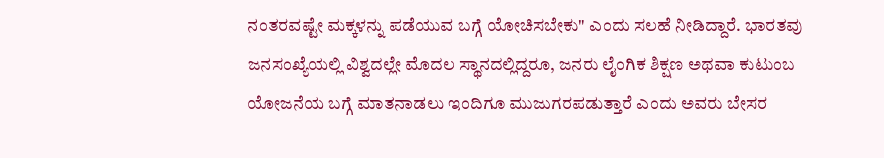ನಂತರವಷ್ಟೇ ಮಕ್ಕಳನ್ನು ಪಡೆಯುವ ಬಗ್ಗೆ ಯೋಚಿಸಬೇಕು" ಎಂದು ಸಲಹೆ ನೀಡಿದ್ದಾರೆ. ಭಾರತವು ಜನಸಂಖ್ಯೆಯಲ್ಲಿ ವಿಶ್ವದಲ್ಲೇ ಮೊದಲ ಸ್ಥಾನದಲ್ಲಿದ್ದರೂ, ಜನರು ಲೈಂಗಿಕ ಶಿಕ್ಷಣ ಅಥವಾ ಕುಟುಂಬ ಯೋಜನೆಯ ಬಗ್ಗೆ ಮಾತನಾಡಲು ಇಂದಿಗೂ ಮುಜುಗರಪಡುತ್ತಾರೆ ಎಂದು ಅವರು ಬೇಸರ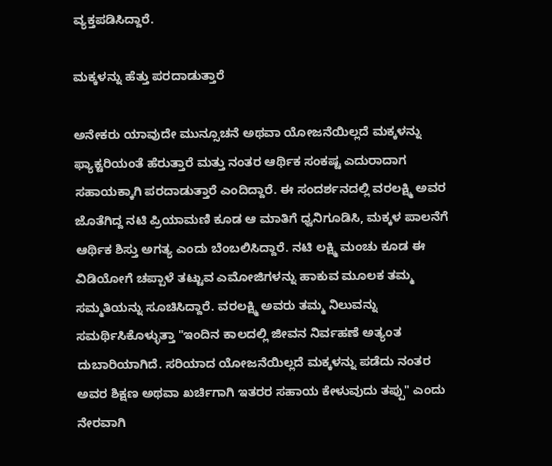ವ್ಯಕ್ತಪಡಿಸಿದ್ದಾರೆ.

ಮಕ್ಕಳನ್ನು ಹೆತ್ತು ಪರದಾಡುತ್ತಾರೆ

ಅನೇಕರು ಯಾವುದೇ ಮುನ್ಸೂಚನೆ ಅಥವಾ ಯೋಜನೆಯಿಲ್ಲದೆ ಮಕ್ಕಳನ್ನು ಫ್ಯಾಕ್ಟರಿಯಂತೆ ಹೆರುತ್ತಾರೆ ಮತ್ತು ನಂತರ ಆರ್ಥಿಕ ಸಂಕಷ್ಟ ಎದುರಾದಾಗ ಸಹಾಯಕ್ಕಾಗಿ ಪರದಾಡುತ್ತಾರೆ ಎಂದಿದ್ದಾರೆ. ಈ ಸಂದರ್ಶನದಲ್ಲಿ ವರಲಕ್ಷ್ಮಿ ಅವರ ಜೊತೆಗಿದ್ದ ನಟಿ ಪ್ರಿಯಾಮಣಿ ಕೂಡ ಆ ಮಾತಿಗೆ ಧ್ವನಿಗೂಡಿಸಿ, ಮಕ್ಕಳ ಪಾಲನೆಗೆ ಆರ್ಥಿಕ ಶಿಸ್ತು ಅಗತ್ಯ ಎಂದು ಬೆಂಬಲಿಸಿದ್ದಾರೆ. ನಟಿ ಲಕ್ಷ್ಮಿ ಮಂಚು ಕೂಡ ಈ ವಿಡಿಯೋಗೆ ಚಪ್ಪಾಳೆ ತಟ್ಟುವ ಎಮೋಜಿಗಳನ್ನು ಹಾಕುವ ಮೂಲಕ ತಮ್ಮ ಸಮ್ಮತಿಯನ್ನು ಸೂಚಿಸಿದ್ದಾರೆ. ವರಲಕ್ಷ್ಮಿ ಅವರು ತಮ್ಮ ನಿಲುವನ್ನು ಸಮರ್ಥಿಸಿಕೊಳ್ಳುತ್ತಾ "ಇಂದಿನ ಕಾಲದಲ್ಲಿ ಜೀವನ ನಿರ್ವಹಣೆ ಅತ್ಯಂತ ದುಬಾರಿಯಾಗಿದೆ. ಸರಿಯಾದ ಯೋಜನೆಯಿಲ್ಲದೆ ಮಕ್ಕಳನ್ನು ಪಡೆದು ನಂತರ ಅವರ ಶಿಕ್ಷಣ ಅಥವಾ ಖರ್ಚಿಗಾಗಿ ಇತರರ ಸಹಾಯ ಕೇಳುವುದು ತಪ್ಪು" ಎಂದು ನೇರವಾಗಿ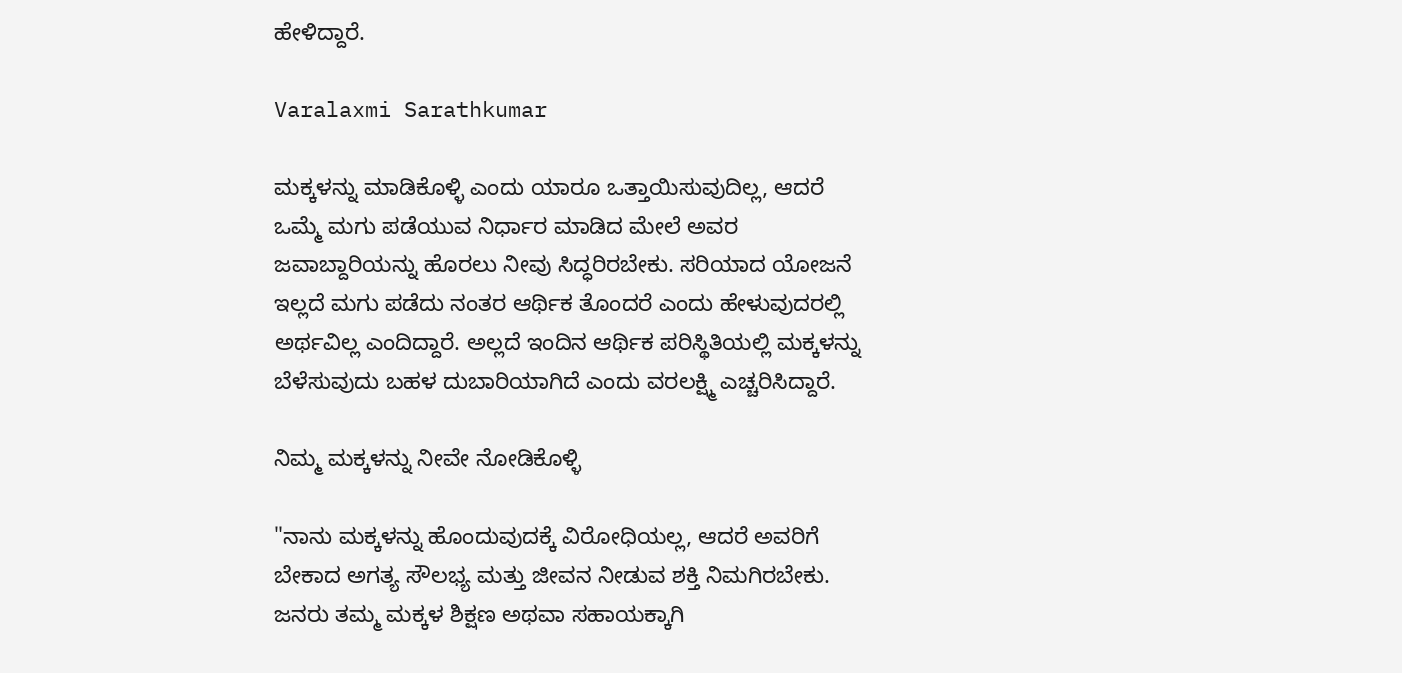ಹೇಳಿದ್ದಾರೆ.

Varalaxmi Sarathkumar

ಮಕ್ಕಳನ್ನು ಮಾಡಿಕೊಳ್ಳಿ ಎಂದು ಯಾರೂ ಒತ್ತಾಯಿಸುವುದಿಲ್ಲ, ಆದರೆ ಒಮ್ಮೆ ಮಗು ಪಡೆಯುವ ನಿರ್ಧಾರ ಮಾಡಿದ ಮೇಲೆ ಅವರ ಜವಾಬ್ದಾರಿಯನ್ನು ಹೊರಲು ನೀವು ಸಿದ್ಧರಿರಬೇಕು. ಸರಿಯಾದ ಯೋಜನೆ ಇಲ್ಲದೆ ಮಗು ಪಡೆದು ನಂತರ ಆರ್ಥಿಕ ತೊಂದರೆ ಎಂದು ಹೇಳುವುದರಲ್ಲಿ ಅರ್ಥವಿಲ್ಲ ಎಂದಿದ್ದಾರೆ. ಅಲ್ಲದೆ ಇಂದಿನ ಆರ್ಥಿಕ ಪರಿಸ್ಥಿತಿಯಲ್ಲಿ ಮಕ್ಕಳನ್ನು ಬೆಳೆಸುವುದು ಬಹಳ ದುಬಾರಿಯಾಗಿದೆ ಎಂದು ವರಲಕ್ಷ್ಮಿ ಎಚ್ಚರಿಸಿದ್ದಾರೆ.

ನಿಮ್ಮ ಮಕ್ಕಳನ್ನು ನೀವೇ ನೋಡಿಕೊಳ್ಳಿ

"ನಾನು ಮಕ್ಕಳನ್ನು ಹೊಂದುವುದಕ್ಕೆ ವಿರೋಧಿಯಲ್ಲ, ಆದರೆ ಅವರಿಗೆ ಬೇಕಾದ ಅಗತ್ಯ ಸೌಲಭ್ಯ ಮತ್ತು ಜೀವನ ನೀಡುವ ಶಕ್ತಿ ನಿಮಗಿರಬೇಕು. ಜನರು ತಮ್ಮ ಮಕ್ಕಳ ಶಿಕ್ಷಣ ಅಥವಾ ಸಹಾಯಕ್ಕಾಗಿ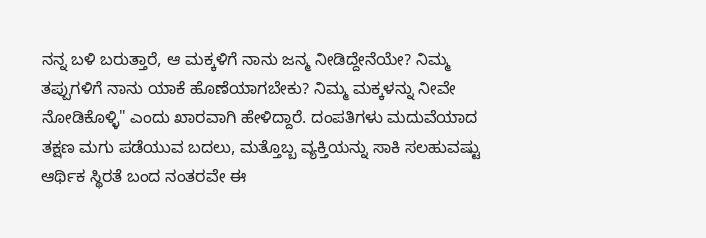ನನ್ನ ಬಳಿ ಬರುತ್ತಾರೆ, ಆ ಮಕ್ಕಳಿಗೆ ನಾನು ಜನ್ಮ ನೀಡಿದ್ದೇನೆಯೇ? ನಿಮ್ಮ ತಪ್ಪುಗಳಿಗೆ ನಾನು ಯಾಕೆ ಹೊಣೆಯಾಗಬೇಕು? ನಿಮ್ಮ ಮಕ್ಕಳನ್ನು ನೀವೇ ನೋಡಿಕೊಳ್ಳಿ" ಎಂದು ಖಾರವಾಗಿ ಹೇಳಿದ್ದಾರೆ. ದಂಪತಿಗಳು ಮದುವೆಯಾದ ತಕ್ಷಣ ಮಗು ಪಡೆಯುವ ಬದಲು, ಮತ್ತೊಬ್ಬ ವ್ಯಕ್ತಿಯನ್ನು ಸಾಕಿ ಸಲಹುವಷ್ಟು ಆರ್ಥಿಕ ಸ್ಥಿರತೆ ಬಂದ ನಂತರವೇ ಈ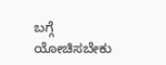ಬಗ್ಗೆ ಯೋಚಿಸಬೇಕು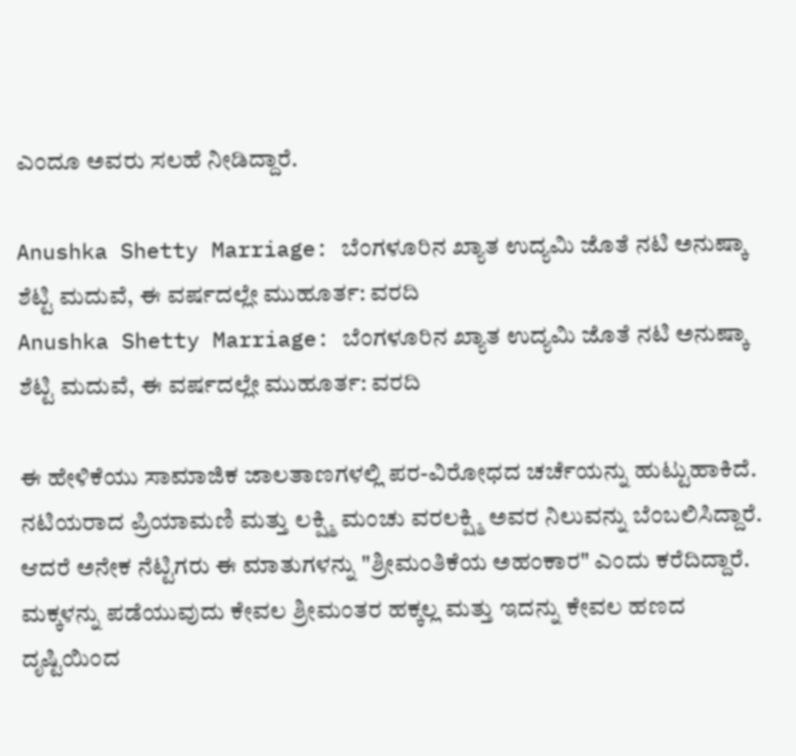ಎಂದೂ ಅವರು ಸಲಹೆ ನೀಡಿದ್ದಾರೆ.

Anushka Shetty Marriage: ಬೆಂಗಳೂರಿನ ಖ್ಯಾತ ಉದ್ಯಮಿ ಜೊತೆ ನಟಿ ಅನುಷ್ಕಾ ಶೆಟ್ಟಿ ಮದುವೆ, ಈ ವರ್ಷದಲ್ಲೇ ಮುಹೂರ್ತ: ವರದಿ
Anushka Shetty Marriage: ಬೆಂಗಳೂರಿನ ಖ್ಯಾತ ಉದ್ಯಮಿ ಜೊತೆ ನಟಿ ಅನುಷ್ಕಾ ಶೆಟ್ಟಿ ಮದುವೆ, ಈ ವರ್ಷದಲ್ಲೇ ಮುಹೂರ್ತ: ವರದಿ

ಈ ಹೇಳಿಕೆಯು ಸಾಮಾಜಿಕ ಜಾಲತಾಣಗಳಲ್ಲಿ ಪರ-ವಿರೋಧದ ಚರ್ಚೆಯನ್ನು ಹುಟ್ಟುಹಾಕಿದೆ. ನಟಿಯರಾದ ಪ್ರಿಯಾಮಣಿ ಮತ್ತು ಲಕ್ಷ್ಮಿ ಮಂಚು ವರಲಕ್ಷ್ಮಿ ಅವರ ನಿಲುವನ್ನು ಬೆಂಬಲಿಸಿದ್ದಾರೆ. ಆದರೆ ಅನೇಕ ನೆಟ್ಟಿಗರು ಈ ಮಾತುಗಳನ್ನು "ಶ್ರೀಮಂತಿಕೆಯ ಅಹಂಕಾರ" ಎಂದು ಕರೆದಿದ್ದಾರೆ. ಮಕ್ಕಳನ್ನು ಪಡೆಯುವುದು ಕೇವಲ ಶ್ರೀಮಂತರ ಹಕ್ಕಲ್ಲ ಮತ್ತು ಇದನ್ನು ಕೇವಲ ಹಣದ ದೃಷ್ಟಿಯಿಂದ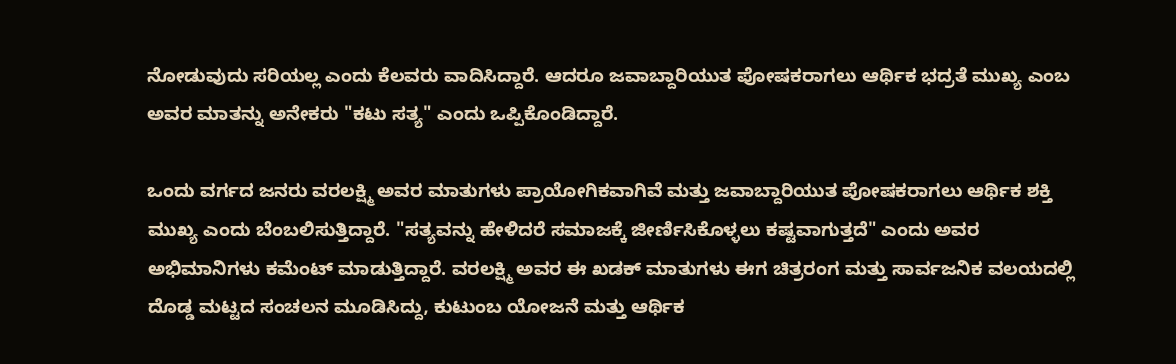ನೋಡುವುದು ಸರಿಯಲ್ಲ ಎಂದು ಕೆಲವರು ವಾದಿಸಿದ್ದಾರೆ. ಆದರೂ ಜವಾಬ್ದಾರಿಯುತ ಪೋಷಕರಾಗಲು ಆರ್ಥಿಕ ಭದ್ರತೆ ಮುಖ್ಯ ಎಂಬ ಅವರ ಮಾತನ್ನು ಅನೇಕರು "ಕಟು ಸತ್ಯ" ಎಂದು ಒಪ್ಪಿಕೊಂಡಿದ್ದಾರೆ.

ಒಂದು ವರ್ಗದ ಜನರು ವರಲಕ್ಷ್ಮಿ ಅವರ ಮಾತುಗಳು ಪ್ರಾಯೋಗಿಕವಾಗಿವೆ ಮತ್ತು ಜವಾಬ್ದಾರಿಯುತ ಪೋಷಕರಾಗಲು ಆರ್ಥಿಕ ಶಕ್ತಿ ಮುಖ್ಯ ಎಂದು ಬೆಂಬಲಿಸುತ್ತಿದ್ದಾರೆ. "ಸತ್ಯವನ್ನು ಹೇಳಿದರೆ ಸಮಾಜಕ್ಕೆ ಜೀರ್ಣಿಸಿಕೊಳ್ಳಲು ಕಷ್ಟವಾಗುತ್ತದೆ" ಎಂದು ಅವರ ಅಭಿಮಾನಿಗಳು ಕಮೆಂಟ್ ಮಾಡುತ್ತಿದ್ದಾರೆ. ವರಲಕ್ಷ್ಮಿ ಅವರ ಈ ಖಡಕ್ ಮಾತುಗಳು ಈಗ ಚಿತ್ರರಂಗ ಮತ್ತು ಸಾರ್ವಜನಿಕ ವಲಯದಲ್ಲಿ ದೊಡ್ಡ ಮಟ್ಟದ ಸಂಚಲನ ಮೂಡಿಸಿದ್ದು, ಕುಟುಂಬ ಯೋಜನೆ ಮತ್ತು ಆರ್ಥಿಕ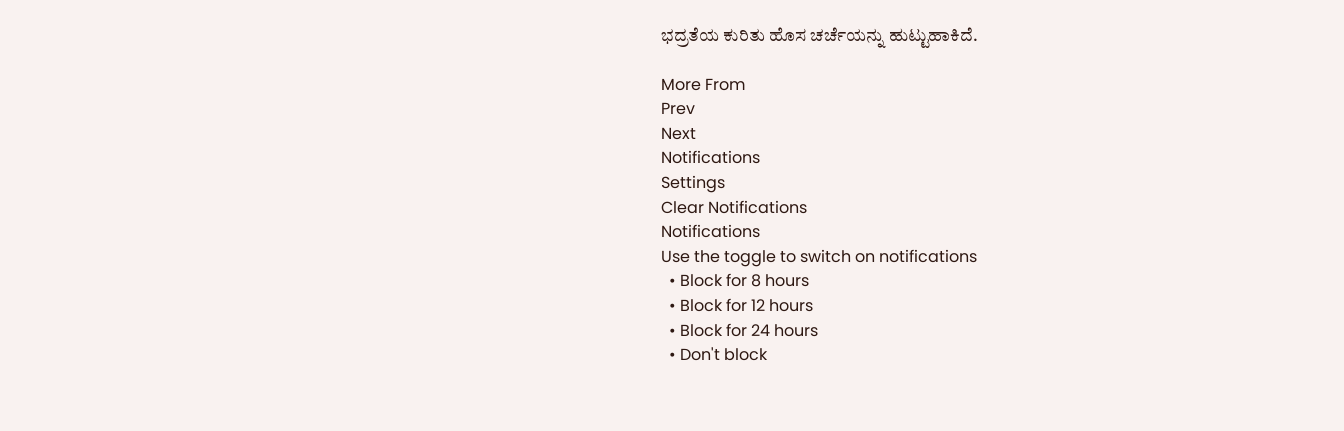ಭದ್ರತೆಯ ಕುರಿತು ಹೊಸ ಚರ್ಚೆಯನ್ನು ಹುಟ್ಟುಹಾಕಿದೆ.

More From
Prev
Next
Notifications
Settings
Clear Notifications
Notifications
Use the toggle to switch on notifications
  • Block for 8 hours
  • Block for 12 hours
  • Block for 24 hours
  • Don't block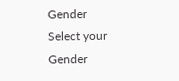Gender
Select your Gender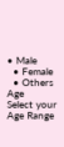• Male
  • Female
  • Others
Age
Select your Age Range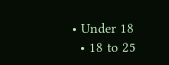• Under 18
  • 18 to 25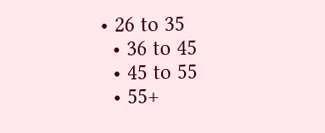• 26 to 35
  • 36 to 45
  • 45 to 55
  • 55+